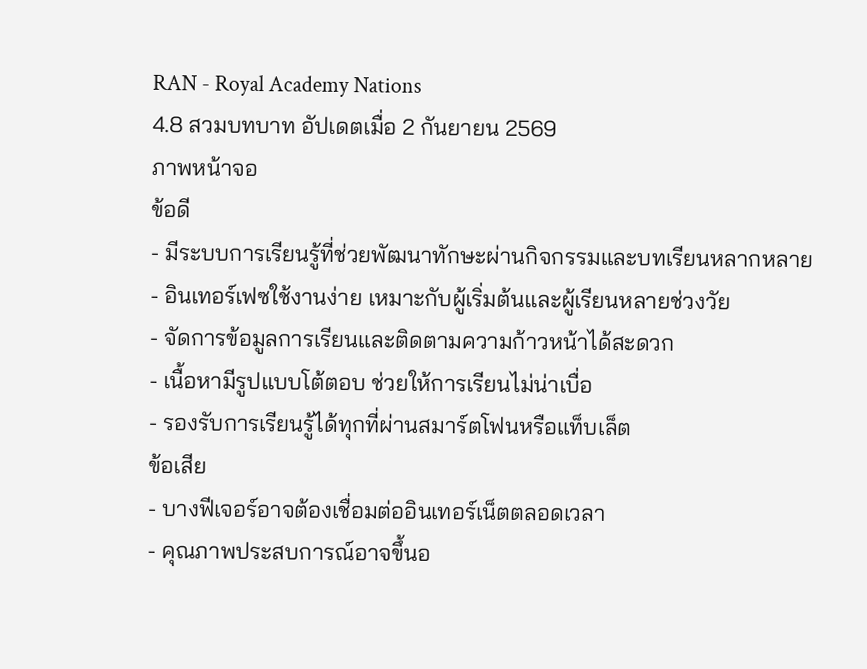RAN - Royal Academy Nations
4.8 สวมบทบาท อัปเดตเมื่อ 2 กันยายน 2569
ภาพหน้าจอ
ข้อดี
- มีระบบการเรียนรู้ที่ช่วยพัฒนาทักษะผ่านกิจกรรมและบทเรียนหลากหลาย
- อินเทอร์เฟซใช้งานง่าย เหมาะกับผู้เริ่มต้นและผู้เรียนหลายช่วงวัย
- จัดการข้อมูลการเรียนและติดตามความก้าวหน้าได้สะดวก
- เนื้อหามีรูปแบบโต้ตอบ ช่วยให้การเรียนไม่น่าเบื่อ
- รองรับการเรียนรู้ได้ทุกที่ผ่านสมาร์ตโฟนหรือแท็บเล็ต
ข้อเสีย
- บางฟีเจอร์อาจต้องเชื่อมต่ออินเทอร์เน็ตตลอดเวลา
- คุณภาพประสบการณ์อาจขึ้นอ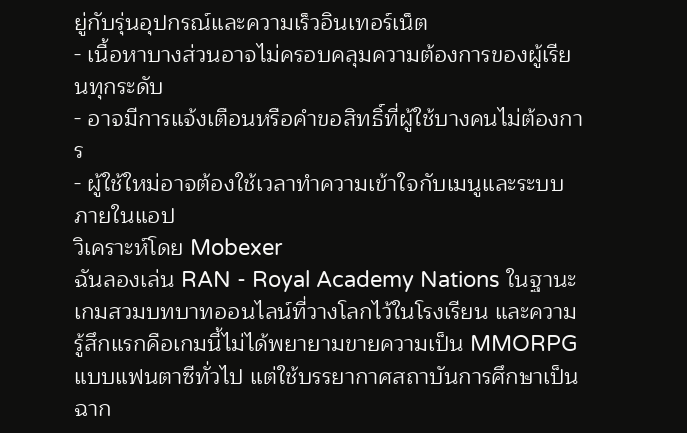ยู่กับรุ่นอุปกรณ์และความเร็วอินเทอร์เน็ต
- เนื้อหาบางส่วนอาจไม่ครอบคลุมความต้องการของผู้เรียนทุกระดับ
- อาจมีการแจ้งเตือนหรือคำขอสิทธิ์ที่ผู้ใช้บางคนไม่ต้องการ
- ผู้ใช้ใหม่อาจต้องใช้เวลาทำความเข้าใจกับเมนูและระบบภายในแอป
วิเคราะห์โดย Mobexer
ฉันลองเล่น RAN - Royal Academy Nations ในฐานะเกมสวมบทบาทออนไลน์ที่วางโลกไว้ในโรงเรียน และความรู้สึกแรกคือเกมนี้ไม่ได้พยายามขายความเป็น MMORPG แบบแฟนตาซีทั่วไป แต่ใช้บรรยากาศสถาบันการศึกษาเป็นฉาก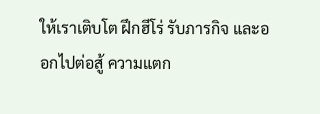ให้เราเติบโต ฝึกฮีโร่ รับภารกิจ และออกไปต่อสู้ ความแตก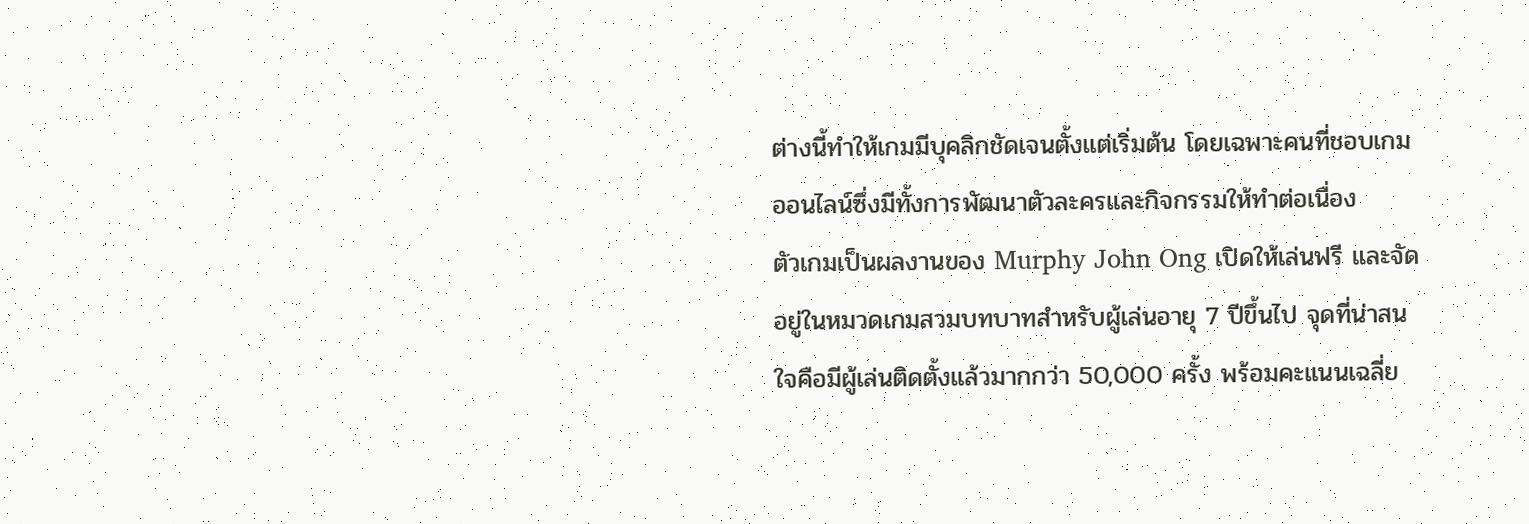ต่างนี้ทำให้เกมมีบุคลิกชัดเจนตั้งแต่เริ่มต้น โดยเฉพาะคนที่ชอบเกมออนไลน์ซึ่งมีทั้งการพัฒนาตัวละครและกิจกรรมให้ทำต่อเนื่อง
ตัวเกมเป็นผลงานของ Murphy John Ong เปิดให้เล่นฟรี และจัดอยู่ในหมวดเกมสวมบทบาทสำหรับผู้เล่นอายุ 7 ปีขึ้นไป จุดที่น่าสนใจคือมีผู้เล่นติดตั้งแล้วมากกว่า 50,000 ครั้ง พร้อมคะแนนเฉลี่ย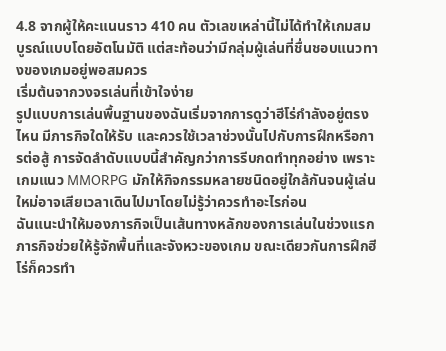4.8 จากผู้ให้คะแนนราว 410 คน ตัวเลขเหล่านี้ไม่ได้ทำให้เกมสมบูรณ์แบบโดยอัตโนมัติ แต่สะท้อนว่ามีกลุ่มผู้เล่นที่ชื่นชอบแนวทางของเกมอยู่พอสมควร
เริ่มต้นจากวงจรเล่นที่เข้าใจง่าย
รูปแบบการเล่นพื้นฐานของฉันเริ่มจากการดูว่าฮีโร่กำลังอยู่ตรงไหน มีภารกิจใดให้รับ และควรใช้เวลาช่วงนั้นไปกับการฝึกหรือการต่อสู้ การจัดลำดับแบบนี้สำคัญกว่าการรีบกดทำทุกอย่าง เพราะเกมแนว MMORPG มักให้กิจกรรมหลายชนิดอยู่ใกล้กันจนผู้เล่นใหม่อาจเสียเวลาเดินไปมาโดยไม่รู้ว่าควรทำอะไรก่อน
ฉันแนะนำให้มองภารกิจเป็นเส้นทางหลักของการเล่นในช่วงแรก ภารกิจช่วยให้รู้จักพื้นที่และจังหวะของเกม ขณะเดียวกันการฝึกฮีโร่ก็ควรทำ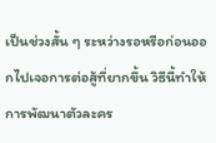เป็นช่วงสั้น ๆ ระหว่างรอหรือก่อนออกไปเจอการต่อสู้ที่ยากขึ้น วิธีนี้ทำให้การพัฒนาตัวละคร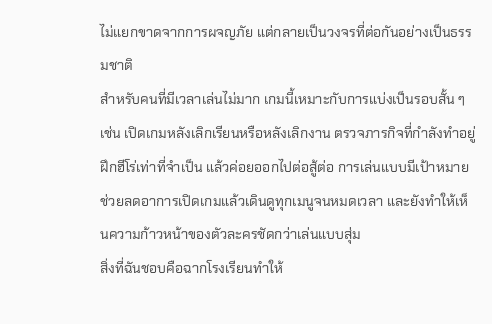ไม่แยกขาดจากการผจญภัย แต่กลายเป็นวงจรที่ต่อกันอย่างเป็นธรรมชาติ
สำหรับคนที่มีเวลาเล่นไม่มาก เกมนี้เหมาะกับการแบ่งเป็นรอบสั้น ๆ เช่น เปิดเกมหลังเลิกเรียนหรือหลังเลิกงาน ตรวจภารกิจที่กำลังทำอยู่ ฝึกฮีโร่เท่าที่จำเป็น แล้วค่อยออกไปต่อสู้ต่อ การเล่นแบบมีเป้าหมายช่วยลดอาการเปิดเกมแล้วเดินดูทุกเมนูจนหมดเวลา และยังทำให้เห็นความก้าวหน้าของตัวละครชัดกว่าเล่นแบบสุ่ม
สิ่งที่ฉันชอบคือฉากโรงเรียนทำให้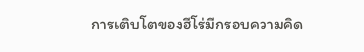การเติบโตของฮีโร่มีกรอบความคิด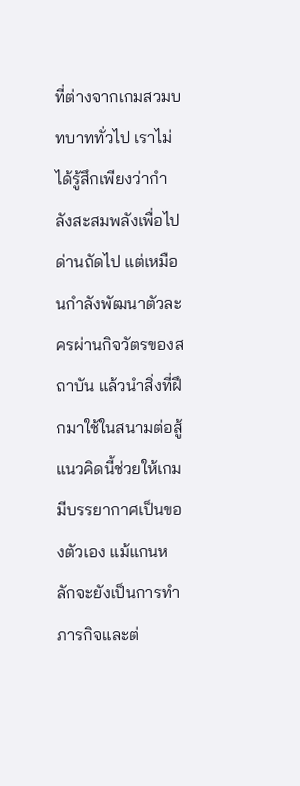ที่ต่างจากเกมสวมบทบาททั่วไป เราไม่ได้รู้สึกเพียงว่ากำลังสะสมพลังเพื่อไปด่านถัดไป แต่เหมือนกำลังพัฒนาตัวละครผ่านกิจวัตรของสถาบัน แล้วนำสิ่งที่ฝึกมาใช้ในสนามต่อสู้ แนวคิดนี้ช่วยให้เกมมีบรรยากาศเป็นของตัวเอง แม้แกนหลักจะยังเป็นการทำภารกิจและต่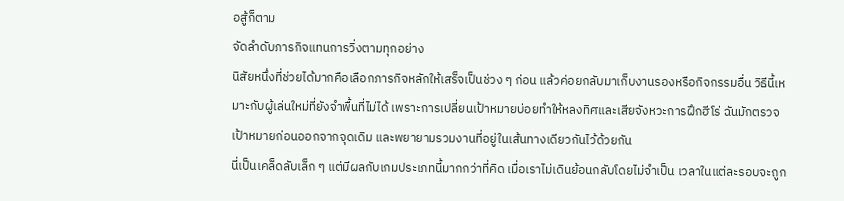อสู้ก็ตาม
จัดลำดับภารกิจแทนการวิ่งตามทุกอย่าง
นิสัยหนึ่งที่ช่วยได้มากคือเลือกภารกิจหลักให้เสร็จเป็นช่วง ๆ ก่อน แล้วค่อยกลับมาเก็บงานรองหรือกิจกรรมอื่น วิธีนี้เหมาะกับผู้เล่นใหม่ที่ยังจำพื้นที่ไม่ได้ เพราะการเปลี่ยนเป้าหมายบ่อยทำให้หลงทิศและเสียจังหวะการฝึกฮีโร่ ฉันมักตรวจเป้าหมายก่อนออกจากจุดเดิม และพยายามรวมงานที่อยู่ในเส้นทางเดียวกันไว้ด้วยกัน
นี่เป็นเคล็ดลับเล็ก ๆ แต่มีผลกับเกมประเภทนี้มากกว่าที่คิด เมื่อเราไม่เดินย้อนกลับโดยไม่จำเป็น เวลาในแต่ละรอบจะถูก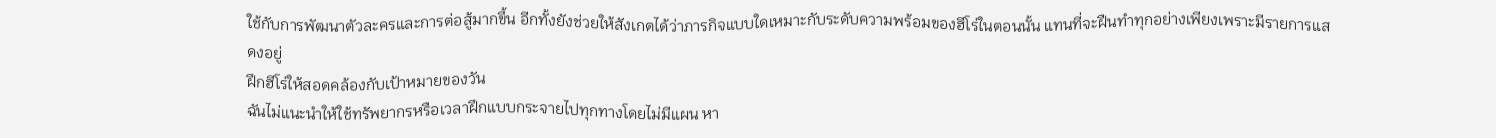ใช้กับการพัฒนาตัวละครและการต่อสู้มากขึ้น อีกทั้งยังช่วยให้สังเกตได้ว่าภารกิจแบบใดเหมาะกับระดับความพร้อมของฮีโร่ในตอนนั้น แทนที่จะฝืนทำทุกอย่างเพียงเพราะมีรายการแสดงอยู่
ฝึกฮีโร่ให้สอดคล้องกับเป้าหมายของวัน
ฉันไม่แนะนำให้ใช้ทรัพยากรหรือเวลาฝึกแบบกระจายไปทุกทางโดยไม่มีแผน หา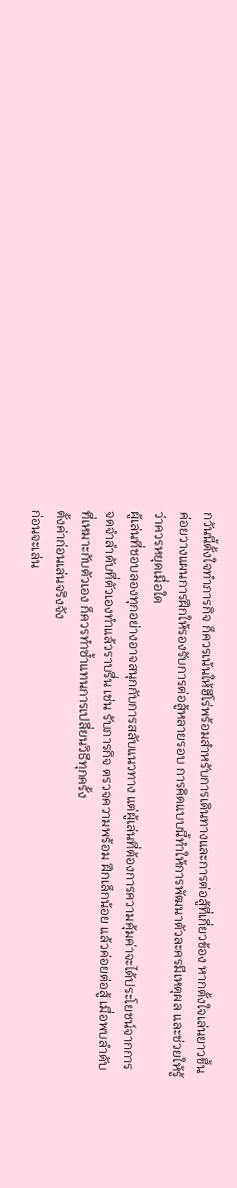กวันนี้ตั้งใจทำภารกิจ ก็ควรเน้นให้ฮีโร่พร้อมสำหรับการเดินทางและการต่อสู้ที่เกี่ยวข้อง หากตั้งใจเล่นยาวขึ้น ค่อยวางแผนการฝึกให้รองรับการต่อสู้หลายรอบ การคิดแบบนี้ทำให้การพัฒนาตัวละครมีเหตุผล และช่วยให้รู้ว่าควรหยุดเมื่อใด
ผู้เล่นที่ชอบลองทุกอย่างอาจสนุกกับการสลับแนวทาง แต่ผู้เล่นที่ต้องการความคุ้มค่าจะได้ประโยชน์จากการจดจำลำดับที่ตัวเองทำแล้วราบรื่น เช่น รับภารกิจ ตรวจความพร้อม ฝึกเล็กน้อย แล้วค่อยต่อสู้ เมื่อพบลำดับที่เหมาะกับตัวเอง ก็ควรทำซ้ำแทนการเปลี่ยนวิธีทุกครั้ง
ตั้งค่าก่อนเล่นจริงจัง
ก่อนจะเล่น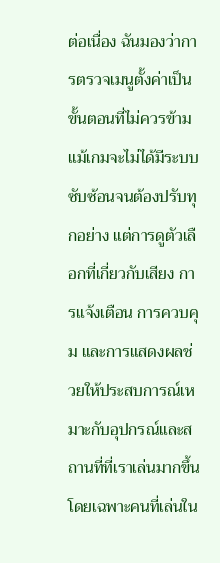ต่อเนื่อง ฉันมองว่าการตรวจเมนูตั้งค่าเป็นขั้นตอนที่ไม่ควรข้าม แม้เกมจะไม่ได้มีระบบซับซ้อนจนต้องปรับทุกอย่าง แต่การดูตัวเลือกที่เกี่ยวกับเสียง การแจ้งเตือน การควบคุม และการแสดงผลช่วยให้ประสบการณ์เหมาะกับอุปกรณ์และสถานที่ที่เราเล่นมากขึ้น โดยเฉพาะคนที่เล่นใน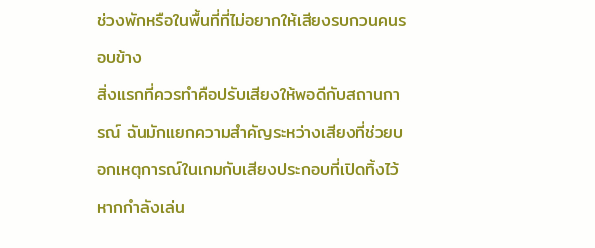ช่วงพักหรือในพื้นที่ที่ไม่อยากให้เสียงรบกวนคนรอบข้าง
สิ่งแรกที่ควรทำคือปรับเสียงให้พอดีกับสถานการณ์ ฉันมักแยกความสำคัญระหว่างเสียงที่ช่วยบอกเหตุการณ์ในเกมกับเสียงประกอบที่เปิดทิ้งไว้ หากกำลังเล่น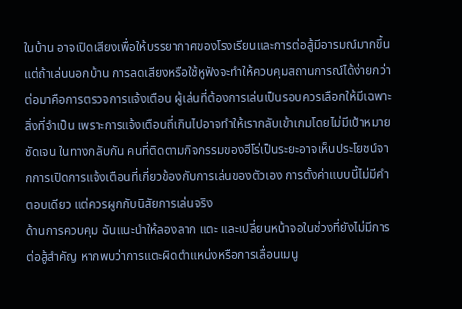ในบ้าน อาจเปิดเสียงเพื่อให้บรรยากาศของโรงเรียนและการต่อสู้มีอารมณ์มากขึ้น แต่ถ้าเล่นนอกบ้าน การลดเสียงหรือใช้หูฟังจะทำให้ควบคุมสถานการณ์ได้ง่ายกว่า
ต่อมาคือการตรวจการแจ้งเตือน ผู้เล่นที่ต้องการเล่นเป็นรอบควรเลือกให้มีเฉพาะสิ่งที่จำเป็น เพราะการแจ้งเตือนถี่เกินไปอาจทำให้เรากลับเข้าเกมโดยไม่มีเป้าหมายชัดเจน ในทางกลับกัน คนที่ติดตามกิจกรรมของฮีโร่เป็นระยะอาจเห็นประโยชน์จากการเปิดการแจ้งเตือนที่เกี่ยวข้องกับการเล่นของตัวเอง การตั้งค่าแบบนี้ไม่มีคำตอบเดียว แต่ควรผูกกับนิสัยการเล่นจริง
ด้านการควบคุม ฉันแนะนำให้ลองลาก แตะ และเปลี่ยนหน้าจอในช่วงที่ยังไม่มีการต่อสู้สำคัญ หากพบว่าการแตะผิดตำแหน่งหรือการเลื่อนเมนู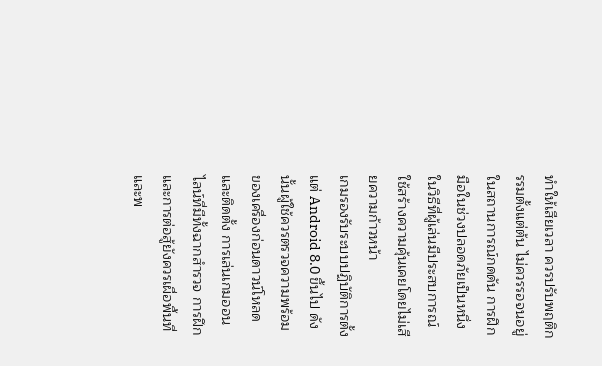ทำให้เสียเวลา ควรปรับพฤติกรรมตั้งแต่ต้น ไม่ควรรอจนอยู่ในสถานการณ์กดดัน การฝึกมือในช่วงปลอดภัยเป็นหนึ่งในวิธีที่ผู้เล่นมีประสบการณ์ใช้สร้างความคุ้นเคยโดยไม่เสียความก้าวหน้า
เกมรองรับระบบปฏิบัติการตั้งแต่ Android 8.0 ขึ้นไป ดังนั้นผู้ใช้ควรตรวจความพร้อมของเครื่องก่อนดาวน์โหลดและติดตั้ง การเล่นเกมออนไลน์ที่มีทั้งฉากสำรวจ การฝึก และการต่อสู้ยังควรเผื่อพื้นที่และพ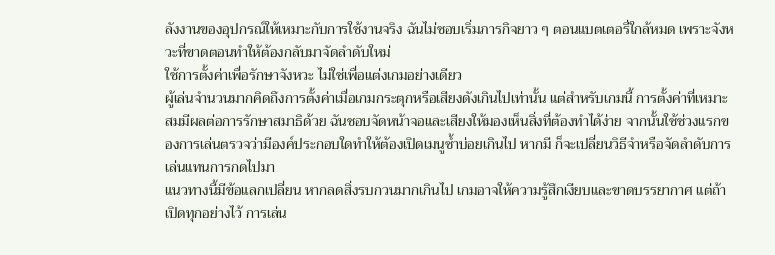ลังงานของอุปกรณ์ให้เหมาะกับการใช้งานจริง ฉันไม่ชอบเริ่มภารกิจยาว ๆ ตอนแบตเตอรี่ใกล้หมด เพราะจังหวะที่ขาดตอนทำให้ต้องกลับมาจัดลำดับใหม่
ใช้การตั้งค่าเพื่อรักษาจังหวะ ไม่ใช่เพื่อแต่งเกมอย่างเดียว
ผู้เล่นจำนวนมากคิดถึงการตั้งค่าเมื่อเกมกระตุกหรือเสียงดังเกินไปเท่านั้น แต่สำหรับเกมนี้ การตั้งค่าที่เหมาะสมมีผลต่อการรักษาสมาธิด้วย ฉันชอบจัดหน้าจอและเสียงให้มองเห็นสิ่งที่ต้องทำได้ง่าย จากนั้นใช้ช่วงแรกของการเล่นตรวจว่ามีองค์ประกอบใดทำให้ต้องเปิดเมนูซ้ำบ่อยเกินไป หากมี ก็จะเปลี่ยนวิธีจำหรือจัดลำดับการเล่นแทนการกดไปมา
แนวทางนี้มีข้อแลกเปลี่ยน หากลดสิ่งรบกวนมากเกินไป เกมอาจให้ความรู้สึกเงียบและขาดบรรยากาศ แต่ถ้าเปิดทุกอย่างไว้ การเล่น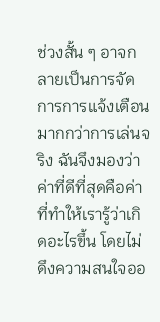ช่วงสั้น ๆ อาจกลายเป็นการจัดการการแจ้งเตือนมากกว่าการเล่นจริง ฉันจึงมองว่าค่าที่ดีที่สุดคือค่าที่ทำให้เรารู้ว่าเกิดอะไรขึ้น โดยไม่ดึงความสนใจออ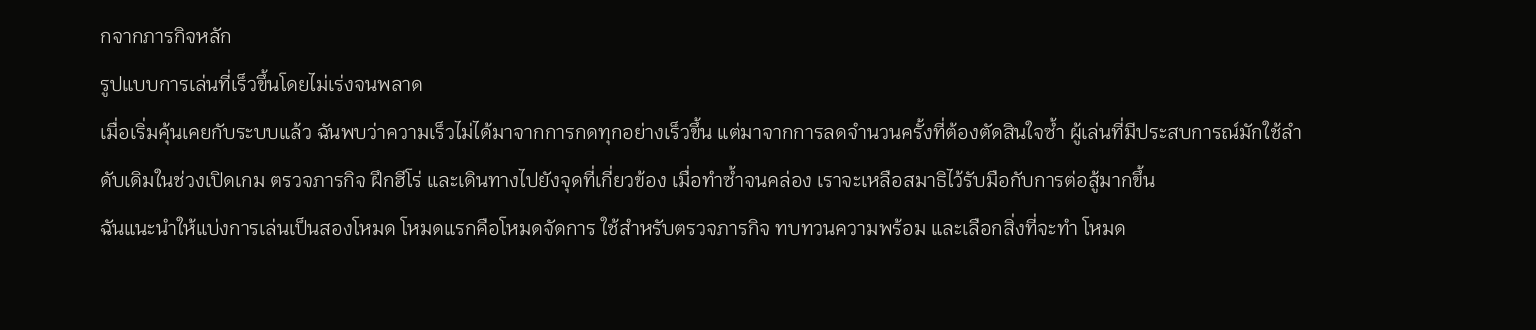กจากภารกิจหลัก
รูปแบบการเล่นที่เร็วขึ้นโดยไม่เร่งจนพลาด
เมื่อเริ่มคุ้นเคยกับระบบแล้ว ฉันพบว่าความเร็วไม่ได้มาจากการกดทุกอย่างเร็วขึ้น แต่มาจากการลดจำนวนครั้งที่ต้องตัดสินใจซ้ำ ผู้เล่นที่มีประสบการณ์มักใช้ลำดับเดิมในช่วงเปิดเกม ตรวจภารกิจ ฝึกฮีโร่ และเดินทางไปยังจุดที่เกี่ยวข้อง เมื่อทำซ้ำจนคล่อง เราจะเหลือสมาธิไว้รับมือกับการต่อสู้มากขึ้น
ฉันแนะนำให้แบ่งการเล่นเป็นสองโหมด โหมดแรกคือโหมดจัดการ ใช้สำหรับตรวจภารกิจ ทบทวนความพร้อม และเลือกสิ่งที่จะทำ โหมด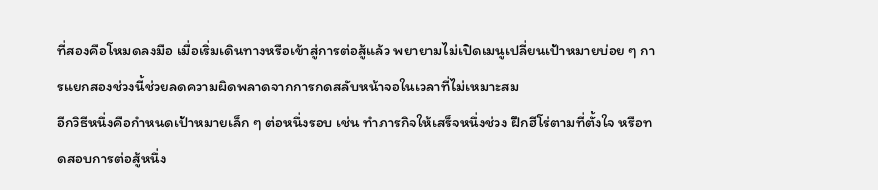ที่สองคือโหมดลงมือ เมื่อเริ่มเดินทางหรือเข้าสู่การต่อสู้แล้ว พยายามไม่เปิดเมนูเปลี่ยนเป้าหมายบ่อย ๆ การแยกสองช่วงนี้ช่วยลดความผิดพลาดจากการกดสลับหน้าจอในเวลาที่ไม่เหมาะสม
อีกวิธีหนึ่งคือกำหนดเป้าหมายเล็ก ๆ ต่อหนึ่งรอบ เช่น ทำภารกิจให้เสร็จหนึ่งช่วง ฝึกฮีโร่ตามที่ตั้งใจ หรือทดสอบการต่อสู้หนึ่ง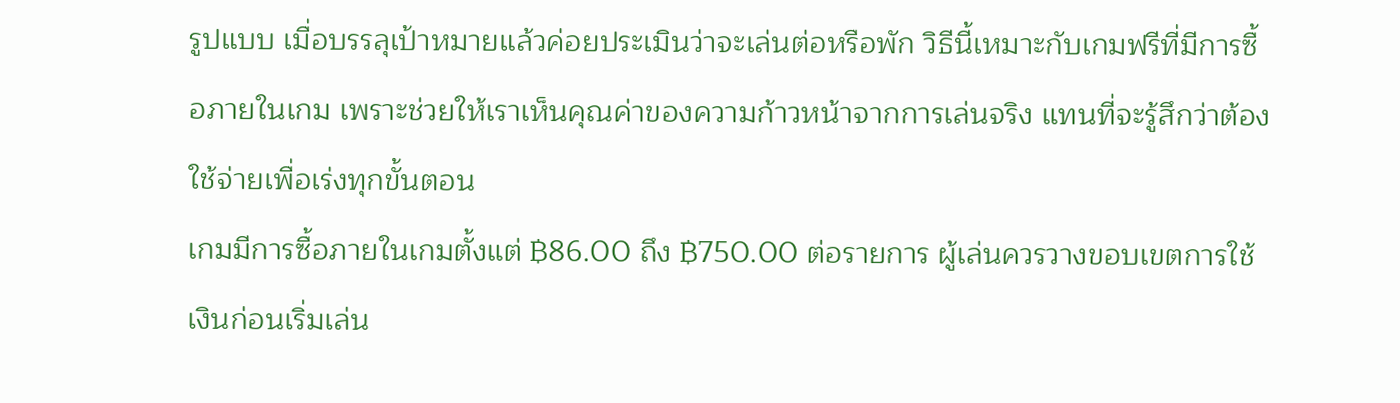รูปแบบ เมื่อบรรลุเป้าหมายแล้วค่อยประเมินว่าจะเล่นต่อหรือพัก วิธีนี้เหมาะกับเกมฟรีที่มีการซื้อภายในเกม เพราะช่วยให้เราเห็นคุณค่าของความก้าวหน้าจากการเล่นจริง แทนที่จะรู้สึกว่าต้องใช้จ่ายเพื่อเร่งทุกขั้นตอน
เกมมีการซื้อภายในเกมตั้งแต่ ฿86.00 ถึง ฿750.00 ต่อรายการ ผู้เล่นควรวางขอบเขตการใช้เงินก่อนเริ่มเล่น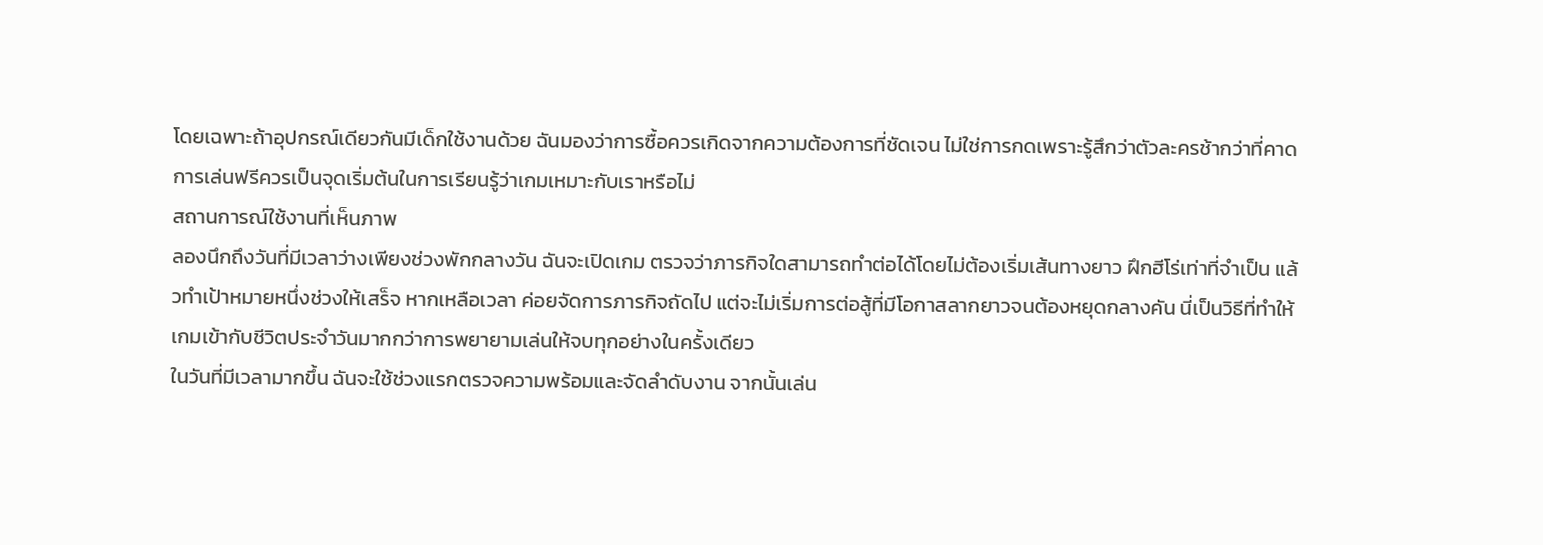โดยเฉพาะถ้าอุปกรณ์เดียวกันมีเด็กใช้งานด้วย ฉันมองว่าการซื้อควรเกิดจากความต้องการที่ชัดเจน ไม่ใช่การกดเพราะรู้สึกว่าตัวละครช้ากว่าที่คาด การเล่นฟรีควรเป็นจุดเริ่มต้นในการเรียนรู้ว่าเกมเหมาะกับเราหรือไม่
สถานการณ์ใช้งานที่เห็นภาพ
ลองนึกถึงวันที่มีเวลาว่างเพียงช่วงพักกลางวัน ฉันจะเปิดเกม ตรวจว่าภารกิจใดสามารถทำต่อได้โดยไม่ต้องเริ่มเส้นทางยาว ฝึกฮีโร่เท่าที่จำเป็น แล้วทำเป้าหมายหนึ่งช่วงให้เสร็จ หากเหลือเวลา ค่อยจัดการภารกิจถัดไป แต่จะไม่เริ่มการต่อสู้ที่มีโอกาสลากยาวจนต้องหยุดกลางคัน นี่เป็นวิธีที่ทำให้เกมเข้ากับชีวิตประจำวันมากกว่าการพยายามเล่นให้จบทุกอย่างในครั้งเดียว
ในวันที่มีเวลามากขึ้น ฉันจะใช้ช่วงแรกตรวจความพร้อมและจัดลำดับงาน จากนั้นเล่น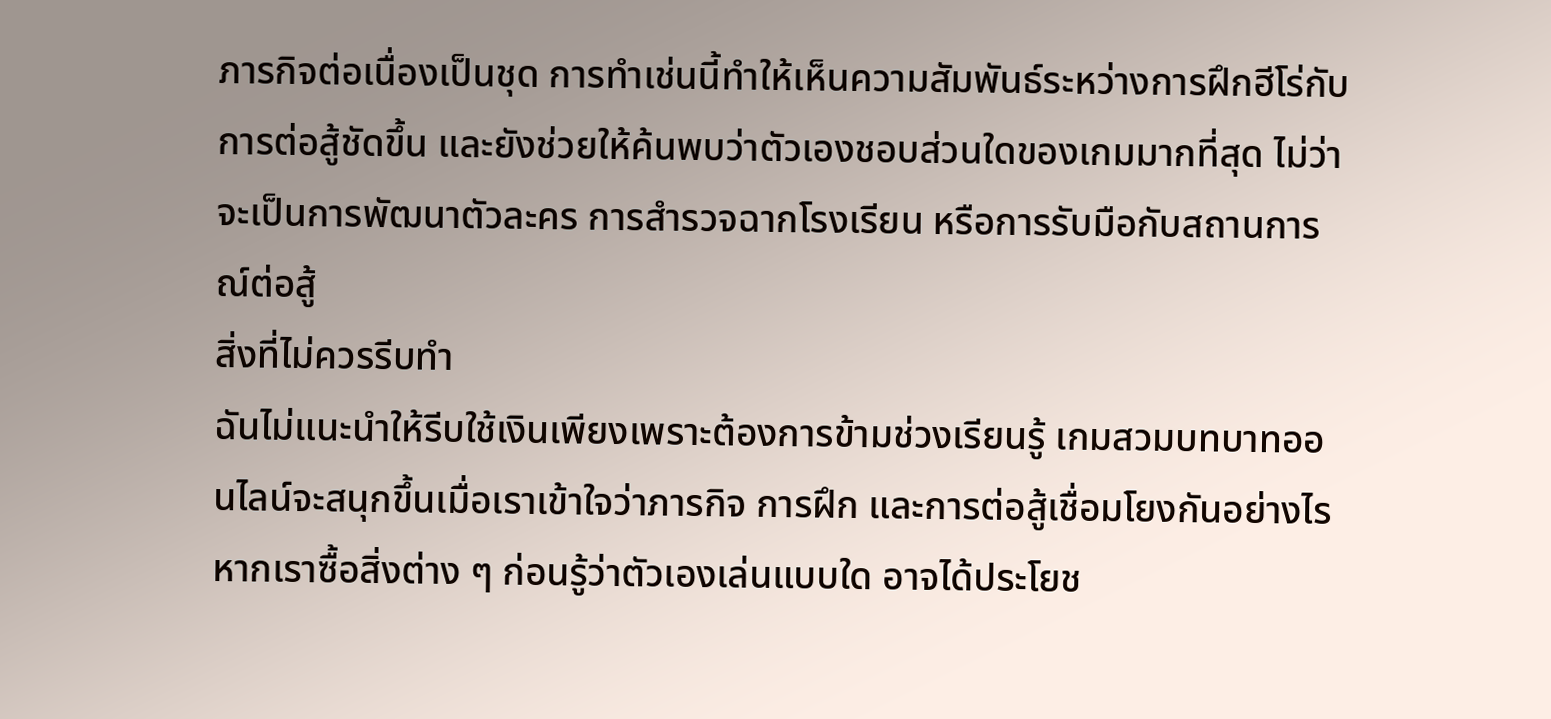ภารกิจต่อเนื่องเป็นชุด การทำเช่นนี้ทำให้เห็นความสัมพันธ์ระหว่างการฝึกฮีโร่กับการต่อสู้ชัดขึ้น และยังช่วยให้ค้นพบว่าตัวเองชอบส่วนใดของเกมมากที่สุด ไม่ว่าจะเป็นการพัฒนาตัวละคร การสำรวจฉากโรงเรียน หรือการรับมือกับสถานการณ์ต่อสู้
สิ่งที่ไม่ควรรีบทำ
ฉันไม่แนะนำให้รีบใช้เงินเพียงเพราะต้องการข้ามช่วงเรียนรู้ เกมสวมบทบาทออนไลน์จะสนุกขึ้นเมื่อเราเข้าใจว่าภารกิจ การฝึก และการต่อสู้เชื่อมโยงกันอย่างไร หากเราซื้อสิ่งต่าง ๆ ก่อนรู้ว่าตัวเองเล่นแบบใด อาจได้ประโยช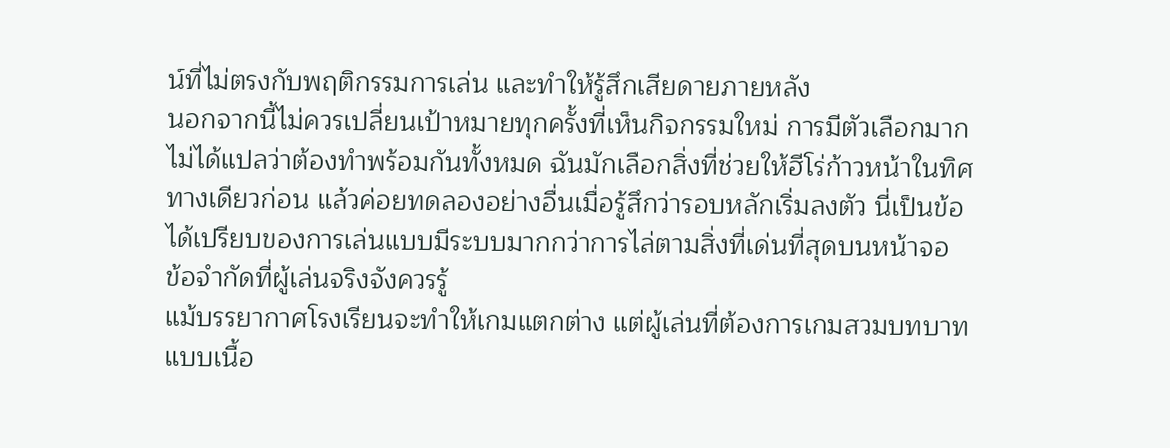น์ที่ไม่ตรงกับพฤติกรรมการเล่น และทำให้รู้สึกเสียดายภายหลัง
นอกจากนี้ไม่ควรเปลี่ยนเป้าหมายทุกครั้งที่เห็นกิจกรรมใหม่ การมีตัวเลือกมากไม่ได้แปลว่าต้องทำพร้อมกันทั้งหมด ฉันมักเลือกสิ่งที่ช่วยให้ฮีโร่ก้าวหน้าในทิศทางเดียวก่อน แล้วค่อยทดลองอย่างอื่นเมื่อรู้สึกว่ารอบหลักเริ่มลงตัว นี่เป็นข้อได้เปรียบของการเล่นแบบมีระบบมากกว่าการไล่ตามสิ่งที่เด่นที่สุดบนหน้าจอ
ข้อจำกัดที่ผู้เล่นจริงจังควรรู้
แม้บรรยากาศโรงเรียนจะทำให้เกมแตกต่าง แต่ผู้เล่นที่ต้องการเกมสวมบทบาทแบบเนื้อ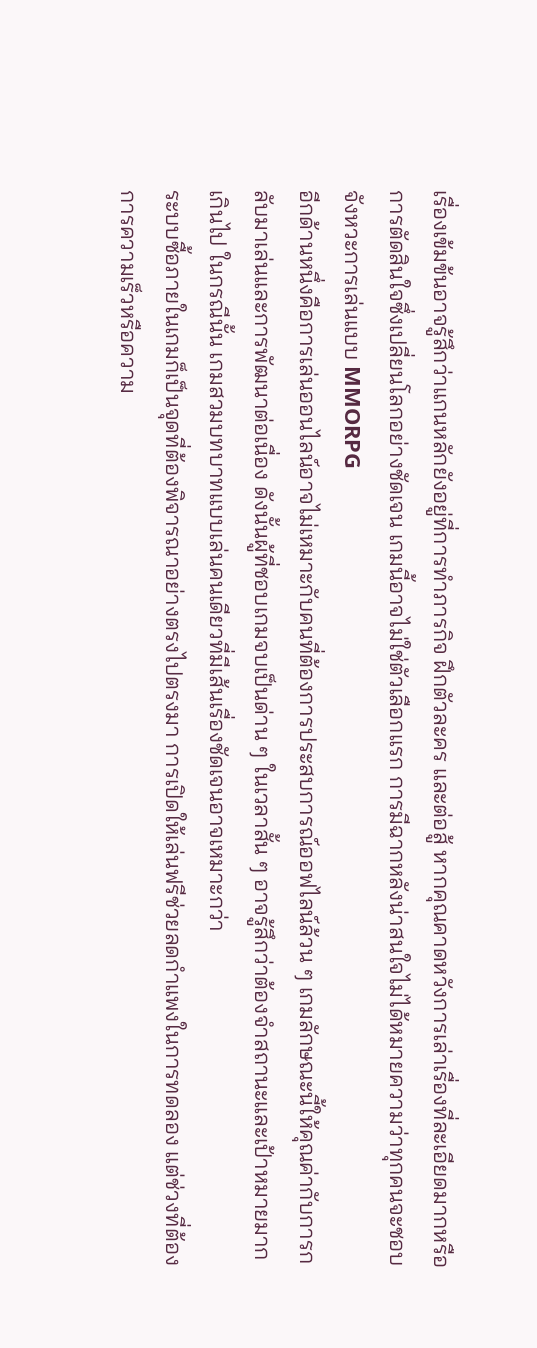เรื่องเข้มข้นอาจรู้สึกว่าแกนหลักยังอยู่ที่การทำภารกิจ ฝึกตัวละคร และต่อสู้ หากคุณคาดหวังการเล่าเรื่องที่ละเอียดมากหรือการตัดสินใจซึ่งเปลี่ยนโลกอย่างชัดเจน เกมนี้อาจไม่ใช่ตัวเลือกแรก การมีฉากหลังน่าสนใจไม่ได้หมายความว่าทุกคนจะชอบจังหวะการเล่นแบบ MMORPG
อีกด้านหนึ่งคือการเล่นออนไลน์อาจไม่เหมาะกับคนที่ต้องการประสบการณ์ออฟไลน์ล้วน ๆ เกมลักษณะนี้ให้คุณค่ากับการกลับมาเล่นและการพัฒนาต่อเนื่อง ดังนั้นผู้ที่ชอบเกมจบเป็นด่าน ๆ ในเวลาสั้น ๆ อาจรู้สึกว่าต้องจำสถานะและเป้าหมายมากเกินไป ในกรณีนั้น เกมสวมบทบาทแบบเล่นคนเดียวที่มีเส้นเรื่องชัดเจนอาจเหมาะกว่า
ระบบซื้อภายในเกมก็เป็นจุดที่ต้องพิจารณาอย่างตรงไปตรงมา การเปิดให้เล่นฟรีช่วยลดกำแพงในการทดลอง แต่ช่วงที่ต้องการความเร็วหรือความ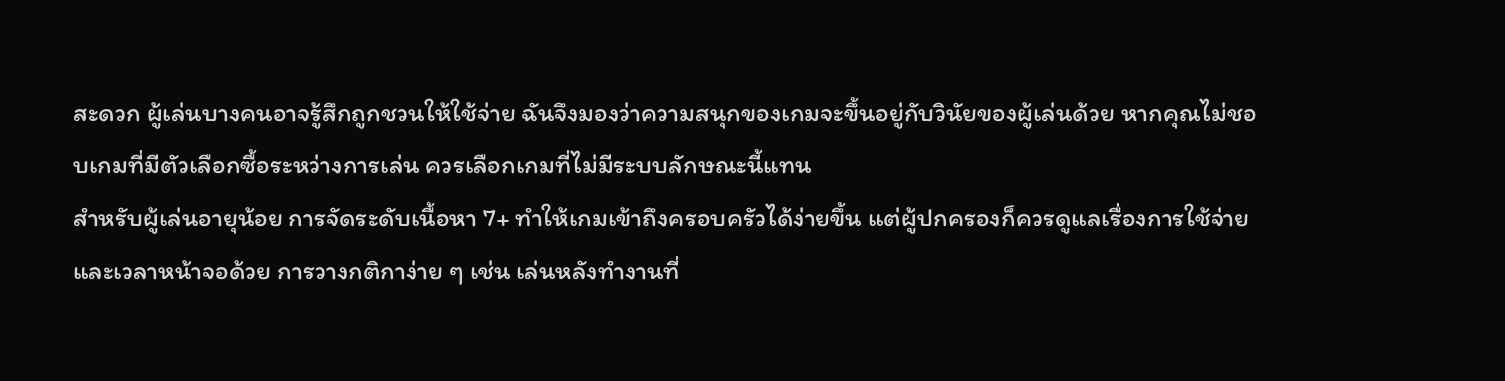สะดวก ผู้เล่นบางคนอาจรู้สึกถูกชวนให้ใช้จ่าย ฉันจึงมองว่าความสนุกของเกมจะขึ้นอยู่กับวินัยของผู้เล่นด้วย หากคุณไม่ชอบเกมที่มีตัวเลือกซื้อระหว่างการเล่น ควรเลือกเกมที่ไม่มีระบบลักษณะนี้แทน
สำหรับผู้เล่นอายุน้อย การจัดระดับเนื้อหา 7+ ทำให้เกมเข้าถึงครอบครัวได้ง่ายขึ้น แต่ผู้ปกครองก็ควรดูแลเรื่องการใช้จ่ายและเวลาหน้าจอด้วย การวางกติกาง่าย ๆ เช่น เล่นหลังทำงานที่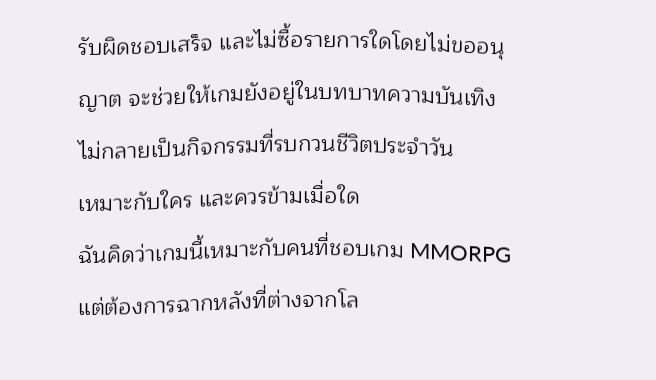รับผิดชอบเสร็จ และไม่ซื้อรายการใดโดยไม่ขออนุญาต จะช่วยให้เกมยังอยู่ในบทบาทความบันเทิง ไม่กลายเป็นกิจกรรมที่รบกวนชีวิตประจำวัน
เหมาะกับใคร และควรข้ามเมื่อใด
ฉันคิดว่าเกมนี้เหมาะกับคนที่ชอบเกม MMORPG แต่ต้องการฉากหลังที่ต่างจากโล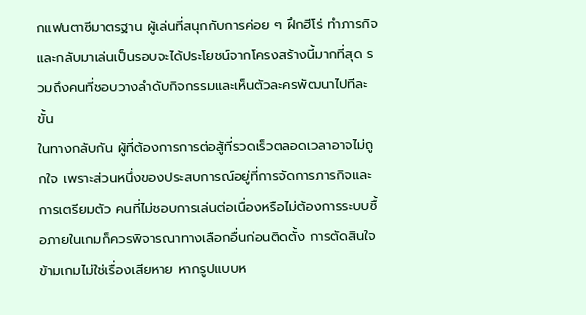กแฟนตาซีมาตรฐาน ผู้เล่นที่สนุกกับการค่อย ๆ ฝึกฮีโร่ ทำภารกิจ และกลับมาเล่นเป็นรอบจะได้ประโยชน์จากโครงสร้างนี้มากที่สุด รวมถึงคนที่ชอบวางลำดับกิจกรรมและเห็นตัวละครพัฒนาไปทีละขั้น
ในทางกลับกัน ผู้ที่ต้องการการต่อสู้ที่รวดเร็วตลอดเวลาอาจไม่ถูกใจ เพราะส่วนหนึ่งของประสบการณ์อยู่ที่การจัดการภารกิจและการเตรียมตัว คนที่ไม่ชอบการเล่นต่อเนื่องหรือไม่ต้องการระบบซื้อภายในเกมก็ควรพิจารณาทางเลือกอื่นก่อนติดตั้ง การตัดสินใจข้ามเกมไม่ใช่เรื่องเสียหาย หากรูปแบบห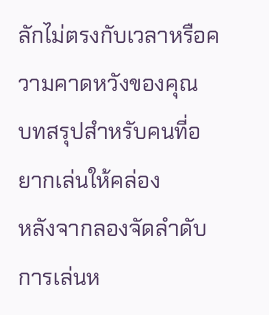ลักไม่ตรงกับเวลาหรือความคาดหวังของคุณ
บทสรุปสำหรับคนที่อยากเล่นให้คล่อง
หลังจากลองจัดลำดับการเล่นห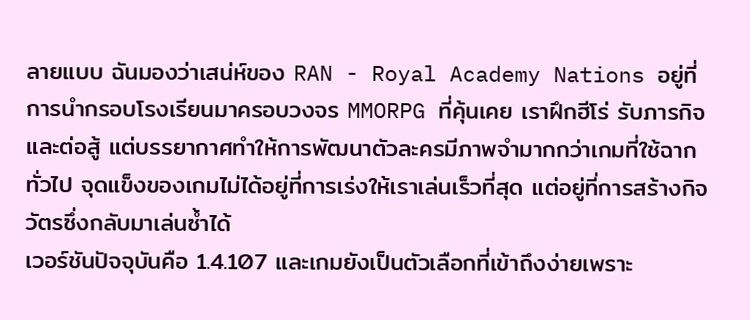ลายแบบ ฉันมองว่าเสน่ห์ของ RAN - Royal Academy Nations อยู่ที่การนำกรอบโรงเรียนมาครอบวงจร MMORPG ที่คุ้นเคย เราฝึกฮีโร่ รับภารกิจ และต่อสู้ แต่บรรยากาศทำให้การพัฒนาตัวละครมีภาพจำมากกว่าเกมที่ใช้ฉากทั่วไป จุดแข็งของเกมไม่ได้อยู่ที่การเร่งให้เราเล่นเร็วที่สุด แต่อยู่ที่การสร้างกิจวัตรซึ่งกลับมาเล่นซ้ำได้
เวอร์ชันปัจจุบันคือ 1.4.107 และเกมยังเป็นตัวเลือกที่เข้าถึงง่ายเพราะ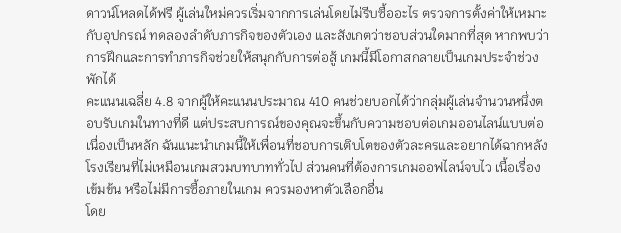ดาวน์โหลดได้ฟรี ผู้เล่นใหม่ควรเริ่มจากการเล่นโดยไม่รีบซื้ออะไร ตรวจการตั้งค่าให้เหมาะกับอุปกรณ์ ทดลองลำดับภารกิจของตัวเอง และสังเกตว่าชอบส่วนใดมากที่สุด หากพบว่าการฝึกและการทำภารกิจช่วยให้สนุกกับการต่อสู้ เกมนี้มีโอกาสกลายเป็นเกมประจำช่วงพักได้
คะแนนเฉลี่ย 4.8 จากผู้ให้คะแนนประมาณ 410 คนช่วยบอกได้ว่ากลุ่มผู้เล่นจำนวนหนึ่งตอบรับเกมในทางที่ดี แต่ประสบการณ์ของคุณจะขึ้นกับความชอบต่อเกมออนไลน์แบบต่อเนื่องเป็นหลัก ฉันแนะนำเกมนี้ให้เพื่อนที่ชอบการเติบโตของตัวละครและอยากได้ฉากหลังโรงเรียนที่ไม่เหมือนเกมสวมบทบาททั่วไป ส่วนคนที่ต้องการเกมออฟไลน์จบไว เนื้อเรื่องเข้มข้น หรือไม่มีการซื้อภายในเกม ควรมองหาตัวเลือกอื่น
โดย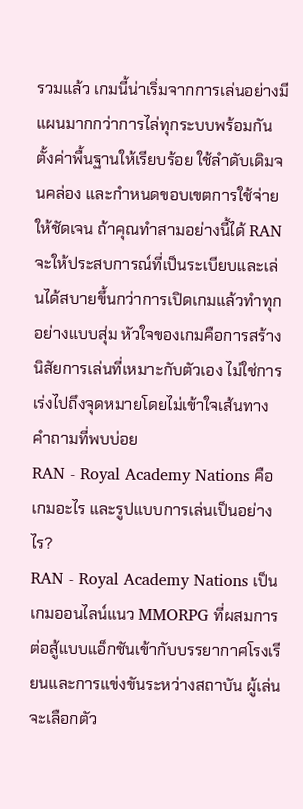รวมแล้ว เกมนี้น่าเริ่มจากการเล่นอย่างมีแผนมากกว่าการไล่ทุกระบบพร้อมกัน ตั้งค่าพื้นฐานให้เรียบร้อย ใช้ลำดับเดิมจนคล่อง และกำหนดขอบเขตการใช้จ่ายให้ชัดเจน ถ้าคุณทำสามอย่างนี้ได้ RAN จะให้ประสบการณ์ที่เป็นระเบียบและเล่นได้สบายขึ้นกว่าการเปิดเกมแล้วทำทุกอย่างแบบสุ่ม หัวใจของเกมคือการสร้างนิสัยการเล่นที่เหมาะกับตัวเอง ไม่ใช่การเร่งไปถึงจุดหมายโดยไม่เข้าใจเส้นทาง
คำถามที่พบบ่อย
RAN - Royal Academy Nations คือเกมอะไร และรูปแบบการเล่นเป็นอย่างไร?
RAN - Royal Academy Nations เป็นเกมออนไลน์แนว MMORPG ที่ผสมการต่อสู้แบบแอ็กชันเข้ากับบรรยากาศโรงเรียนและการแข่งขันระหว่างสถาบัน ผู้เล่นจะเลือกตัว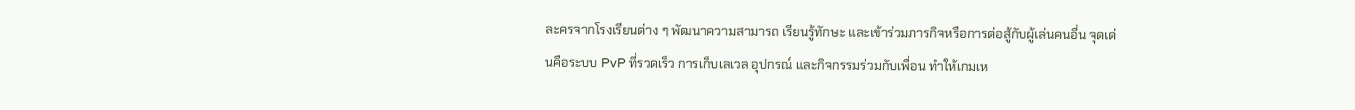ละครจากโรงเรียนต่าง ๆ พัฒนาความสามารถ เรียนรู้ทักษะ และเข้าร่วมภารกิจหรือการต่อสู้กับผู้เล่นคนอื่น จุดเด่นคือระบบ PvP ที่รวดเร็ว การเก็บเลเวล อุปกรณ์ และกิจกรรมร่วมกับเพื่อน ทำให้เกมเห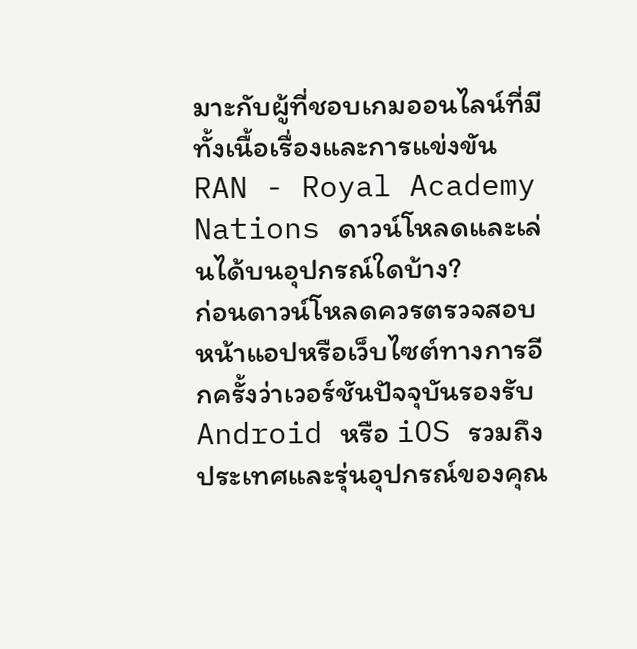มาะกับผู้ที่ชอบเกมออนไลน์ที่มีทั้งเนื้อเรื่องและการแข่งขัน
RAN - Royal Academy Nations ดาวน์โหลดและเล่นได้บนอุปกรณ์ใดบ้าง?
ก่อนดาวน์โหลดควรตรวจสอบหน้าแอปหรือเว็บไซต์ทางการอีกครั้งว่าเวอร์ชันปัจจุบันรองรับ Android หรือ iOS รวมถึงประเทศและรุ่นอุปกรณ์ของคุณ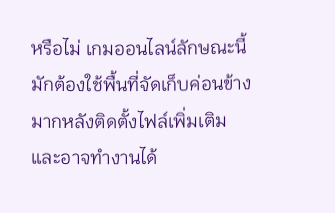หรือไม่ เกมออนไลน์ลักษณะนี้มักต้องใช้พื้นที่จัดเก็บค่อนข้างมากหลังติดตั้งไฟล์เพิ่มเติม และอาจทำงานได้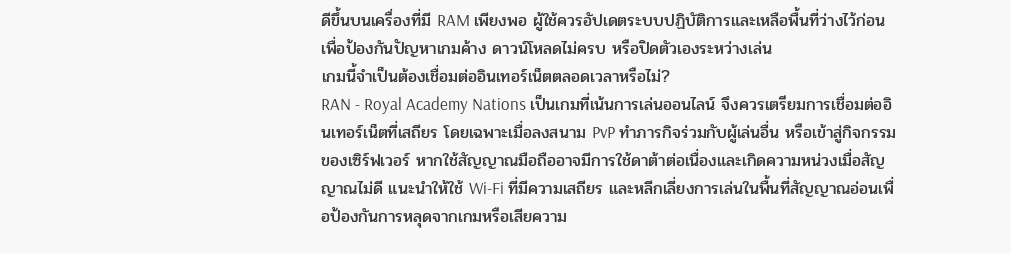ดีขึ้นบนเครื่องที่มี RAM เพียงพอ ผู้ใช้ควรอัปเดตระบบปฏิบัติการและเหลือพื้นที่ว่างไว้ก่อน เพื่อป้องกันปัญหาเกมค้าง ดาวน์โหลดไม่ครบ หรือปิดตัวเองระหว่างเล่น
เกมนี้จำเป็นต้องเชื่อมต่ออินเทอร์เน็ตตลอดเวลาหรือไม่?
RAN - Royal Academy Nations เป็นเกมที่เน้นการเล่นออนไลน์ จึงควรเตรียมการเชื่อมต่ออินเทอร์เน็ตที่เสถียร โดยเฉพาะเมื่อลงสนาม PvP ทำภารกิจร่วมกับผู้เล่นอื่น หรือเข้าสู่กิจกรรมของเซิร์ฟเวอร์ หากใช้สัญญาณมือถืออาจมีการใช้ดาต้าต่อเนื่องและเกิดความหน่วงเมื่อสัญญาณไม่ดี แนะนำให้ใช้ Wi-Fi ที่มีความเสถียร และหลีกเลี่ยงการเล่นในพื้นที่สัญญาณอ่อนเพื่อป้องกันการหลุดจากเกมหรือเสียความ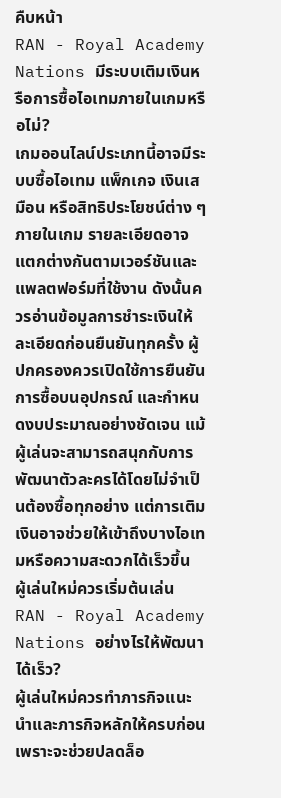คืบหน้า
RAN - Royal Academy Nations มีระบบเติมเงินหรือการซื้อไอเทมภายในเกมหรือไม่?
เกมออนไลน์ประเภทนี้อาจมีระบบซื้อไอเทม แพ็กเกจ เงินเสมือน หรือสิทธิประโยชน์ต่าง ๆ ภายในเกม รายละเอียดอาจแตกต่างกันตามเวอร์ชันและแพลตฟอร์มที่ใช้งาน ดังนั้นควรอ่านข้อมูลการชำระเงินให้ละเอียดก่อนยืนยันทุกครั้ง ผู้ปกครองควรเปิดใช้การยืนยันการซื้อบนอุปกรณ์ และกำหนดงบประมาณอย่างชัดเจน แม้ผู้เล่นจะสามารถสนุกกับการพัฒนาตัวละครได้โดยไม่จำเป็นต้องซื้อทุกอย่าง แต่การเติมเงินอาจช่วยให้เข้าถึงบางไอเทมหรือความสะดวกได้เร็วขึ้น
ผู้เล่นใหม่ควรเริ่มต้นเล่น RAN - Royal Academy Nations อย่างไรให้พัฒนาได้เร็ว?
ผู้เล่นใหม่ควรทำภารกิจแนะนำและภารกิจหลักให้ครบก่อน เพราะจะช่วยปลดล็อ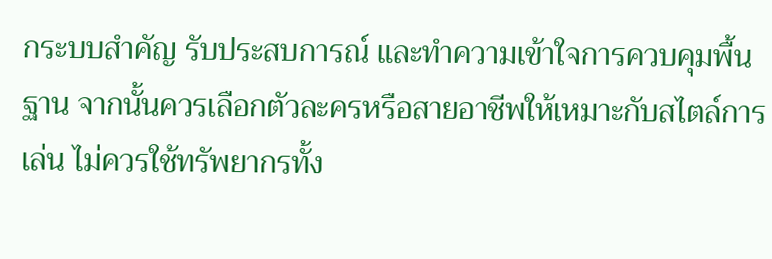กระบบสำคัญ รับประสบการณ์ และทำความเข้าใจการควบคุมพื้นฐาน จากนั้นควรเลือกตัวละครหรือสายอาชีพให้เหมาะกับสไตล์การเล่น ไม่ควรใช้ทรัพยากรทั้ง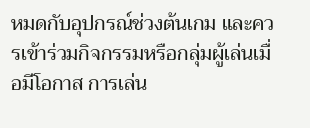หมดกับอุปกรณ์ช่วงต้นเกม และควรเข้าร่วมกิจกรรมหรือกลุ่มผู้เล่นเมื่อมีโอกาส การเล่น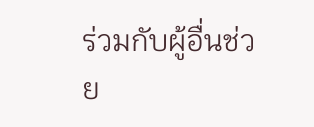ร่วมกับผู้อื่นช่วย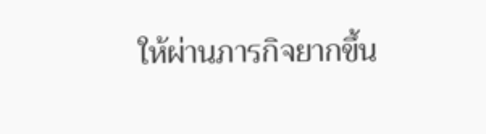ให้ผ่านภารกิจยากขึ้น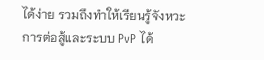ได้ง่าย รวมถึงทำให้เรียนรู้จังหวะการต่อสู้และระบบ PvP ได้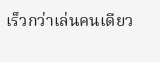เร็วกว่าเล่นคนเดียว